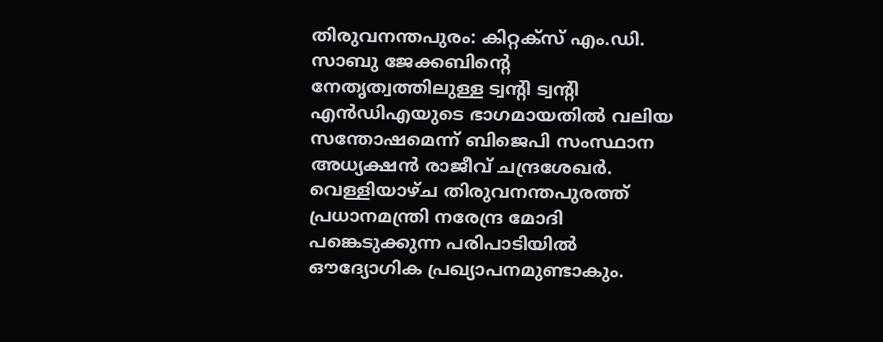തിരുവനന്തപുരം: കിറ്റക്സ് എം.ഡി. സാബു ജേക്കബിന്റെ നേതൃത്വത്തിലുള്ള ട്വന്റി ട്വന്റി എൻഡിഎയുടെ ഭാഗമായതിൽ വലിയ സന്തോഷമെന്ന് ബിജെപി സംസ്ഥാന അധ്യക്ഷൻ രാജീവ് ചന്ദ്രശേഖർ. വെള്ളിയാഴ്ച തിരുവനന്തപുരത്ത് പ്രധാനമന്ത്രി നരേന്ദ്ര മോദി പങ്കെടുക്കുന്ന പരിപാടിയിൽ ഔദ്യോഗിക പ്രഖ്യാപനമുണ്ടാകും.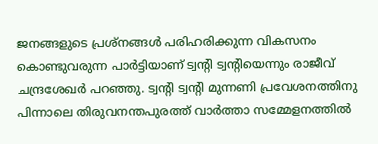ജനങ്ങളുടെ പ്രശ്നങ്ങൾ പരിഹരിക്കുന്ന വികസനം കൊണ്ടുവരുന്ന പാർട്ടിയാണ് ട്വന്റി ട്വന്റിയെന്നും രാജീവ് ചന്ദ്രശേഖർ പറഞ്ഞു. ട്വന്റി ട്വന്റി മുന്നണി പ്രവേശനത്തിനു പിന്നാലെ തിരുവനന്തപുരത്ത് വാർത്താ സമ്മേളനത്തിൽ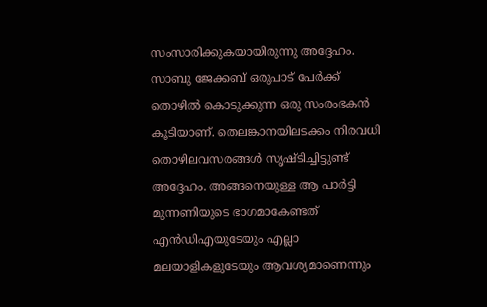സംസാരിക്കുകയായിരുന്നു അദ്ദേഹം.
സാബു ജേക്കബ് ഒരുപാട് പേർക്ക് തൊഴിൽ കൊടുക്കുന്ന ഒരു സംരംഭകൻ കൂടിയാണ്. തെലങ്കാനയിലടക്കം നിരവധി തൊഴിലവസരങ്ങൾ സൃഷ്ടിച്ചിട്ടുണ്ട് അദ്ദേഹം. അങ്ങനെയുള്ള ആ പാർട്ടി മുന്നണിയുടെ ഭാഗമാകേണ്ടത് എൻഡിഎയുടേയും എല്ലാ മലയാളികളുടേയും ആവശ്യമാണെന്നും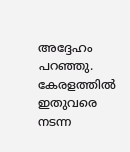അദ്ദേഹം പറഞ്ഞു. കേരളത്തിൽ ഇതുവരെ നടന്ന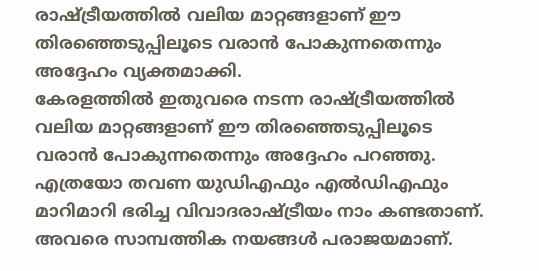രാഷ്ട്രീയത്തിൽ വലിയ മാറ്റങ്ങളാണ് ഈ തിരഞ്ഞെടുപ്പിലൂടെ വരാൻ പോകുന്നതെന്നും അദ്ദേഹം വ്യക്തമാക്കി.
കേരളത്തിൽ ഇതുവരെ നടന്ന രാഷ്ട്രീയത്തിൽ വലിയ മാറ്റങ്ങളാണ് ഈ തിരഞ്ഞെടുപ്പിലൂടെ വരാൻ പോകുന്നതെന്നും അദ്ദേഹം പറഞ്ഞു. എത്രയോ തവണ യുഡിഎഫും എൽഡിഎഫും മാറിമാറി ഭരിച്ച വിവാദരാഷ്ട്രീയം നാം കണ്ടതാണ്. അവരെ സാമ്പത്തിക നയങ്ങൾ പരാജയമാണ്.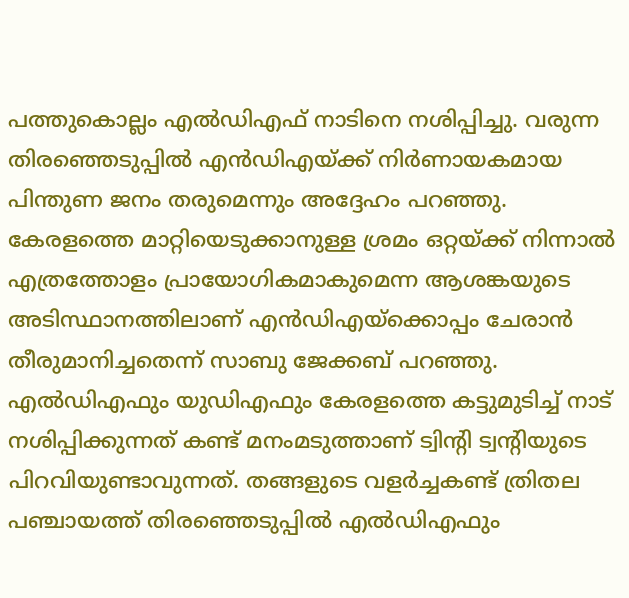പത്തുകൊല്ലം എൽഡിഎഫ് നാടിനെ നശിപ്പിച്ചു. വരുന്ന തിരഞ്ഞെടുപ്പിൽ എൻഡിഎയ്ക്ക് നിർണായകമായ പിന്തുണ ജനം തരുമെന്നും അദ്ദേഹം പറഞ്ഞു.
കേരളത്തെ മാറ്റിയെടുക്കാനുള്ള ശ്രമം ഒറ്റയ്ക്ക് നിന്നാൽ എത്രത്തോളം പ്രായോഗികമാകുമെന്ന ആശങ്കയുടെ അടിസ്ഥാനത്തിലാണ് എൻഡിഎയ്ക്കൊപ്പം ചേരാൻ തീരുമാനിച്ചതെന്ന് സാബു ജേക്കബ് പറഞ്ഞു. എൽഡിഎഫും യുഡിഎഫും കേരളത്തെ കട്ടുമുടിച്ച് നാട് നശിപ്പിക്കുന്നത് കണ്ട് മനംമടുത്താണ് ട്വിന്റി ട്വന്റിയുടെ പിറവിയുണ്ടാവുന്നത്. തങ്ങളുടെ വളർച്ചകണ്ട് ത്രിതല പഞ്ചായത്ത് തിരഞ്ഞെടുപ്പിൽ എൽഡിഎഫും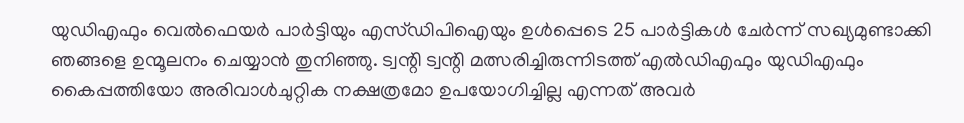യുഡിഎഫും വെൽഫെയർ പാർട്ടിയും എസ്ഡിപിഐയും ഉൾപ്പെടെ 25 പാർട്ടികൾ ചേർന്ന് സഖ്യമുണ്ടാക്കി ഞങ്ങളെ ഉന്മൂലനം ചെയ്യാൻ തുനിഞ്ഞു. ട്വന്റി ട്വന്റി മത്സരിച്ചിരുന്നിടത്ത് എൽഡിഎഫും യുഡിഎഫും കൈപ്പത്തിയോ അരിവാൾചുറ്റിക നക്ഷത്രമോ ഉപയോഗിച്ചില്ല എന്നത് അവർ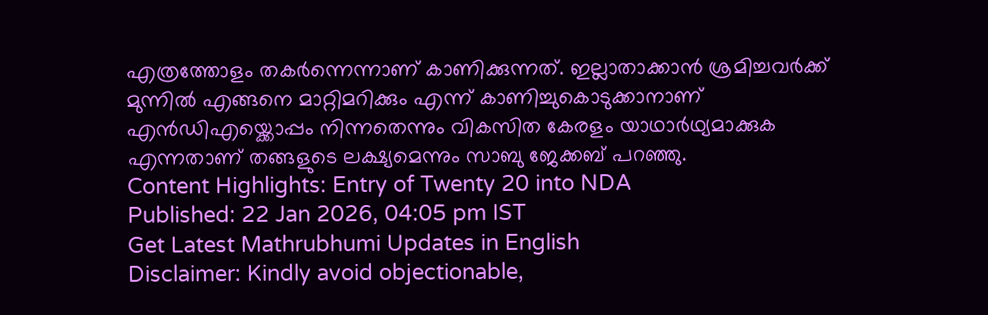എത്രത്തോളം തകർന്നെന്നാണ് കാണിക്കുന്നത്. ഇല്ലാതാക്കാൻ ശ്രമിച്ചവർക്ക് മുന്നിൽ എങ്ങനെ മാറ്റിമറിക്കും എന്ന് കാണിച്ചുകൊടുക്കാനാണ് എൻഡിഎയ്ക്കൊപ്പം നിന്നതെന്നും വികസിത കേരളം യാഥാർഥ്യമാക്കുക എന്നതാണ് തങ്ങളുടെ ലക്ഷ്യമെന്നും സാബു ജേക്കബ് പറഞ്ഞു.
Content Highlights: Entry of Twenty 20 into NDA
Published: 22 Jan 2026, 04:05 pm IST
Get Latest Mathrubhumi Updates in English
Disclaimer: Kindly avoid objectionable,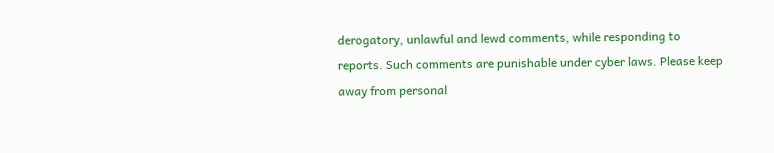derogatory, unlawful and lewd comments, while responding to reports. Such comments are punishable under cyber laws. Please keep away from personal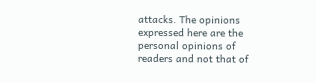attacks. The opinions expressed here are the personal opinions of readers and not that of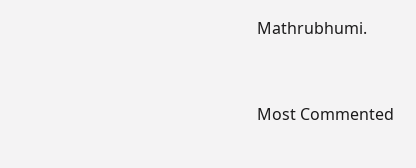Mathrubhumi.


Most Commented